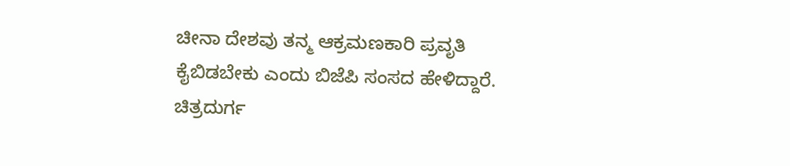ಚೀನಾ ದೇಶವು ತನ್ಮ ಆಕ್ರಮಣಕಾರಿ ಪ್ರವೃತಿ ಕೈಬಿಡಬೇಕು ಎಂದು ಬಿಜೆಪಿ ಸಂಸದ ಹೇಳಿದ್ದಾರೆ. ಚಿತ್ರದುರ್ಗ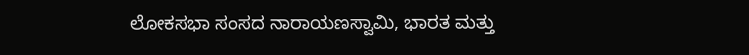ಲೋಕಸಭಾ ಸಂಸದ ನಾರಾಯಣಸ್ವಾಮಿ, ಭಾರತ ಮತ್ತು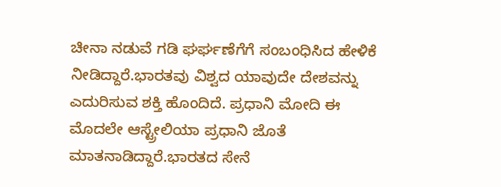ಚೀನಾ ನಡುವೆ ಗಡಿ ಘರ್ಘಣೆಗೆಗೆ ಸಂಬಂಧಿಸಿದ ಹೇಳಿಕೆ ನೀಡಿದ್ದಾರೆ.ಭಾರತವು ವಿಶ್ವದ ಯಾವುದೇ ದೇಶವನ್ನು ಎದುರಿಸುವ ಶಕ್ತಿ ಹೊಂದಿದೆ. ಪ್ರಧಾನಿ ಮೋದಿ ಈ ಮೊದಲೇ ಆಸ್ಟ್ರೇಲಿಯಾ ಪ್ರಧಾನಿ ಜೊತೆ ಮಾತನಾಡಿದ್ದಾರೆ.ಭಾರತದ ಸೇನೆ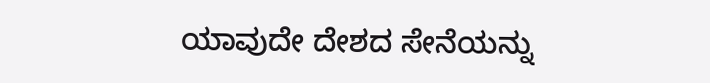ಯಾವುದೇ ದೇಶದ ಸೇನೆಯನ್ನು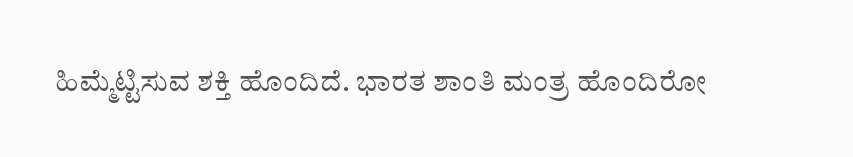ಹಿಮ್ಮೆಟ್ಟಿಸುವ ಶಕ್ತಿ ಹೊಂದಿದೆ. ಭಾರತ ಶಾಂತಿ ಮಂತ್ರ ಹೊಂದಿರೋ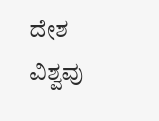ದೇಶ ವಿಶ್ವವು